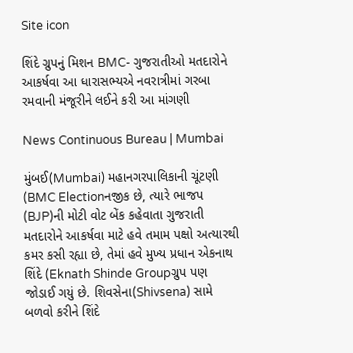Site icon

શિંદે ગ્રુપનું મિશન BMC- ગુજરાતીઓ મતદારોને આકર્ષવા આ ધારાસભ્યએ નવરાત્રીમાં ગરબા રમવાની મંજૂરીને લઈને કરી આ માંગણી

News Continuous Bureau | Mumbai

મુંબઈ(Mumbai) મહાનગરપાલિકાની ચૂંટણી (BMC Electionનજીક છે, ત્યારે ભાજપ (BJP)ની મોટી વોટ બેંક કહેવાતા ગુજરાતી મતદારોને આકર્ષવા માટે હવે તમામ પક્ષો અત્યારથી કમર કસી રહ્યા છે, તેમાં હવે મુખ્ય પ્રધાન એકનાથ શિંદે (Eknath Shinde Groupગ્રુપ પણ જોડાઈ ગયું છે. શિવસેના(Shivsena) સામે બળવો કરીને શિંદે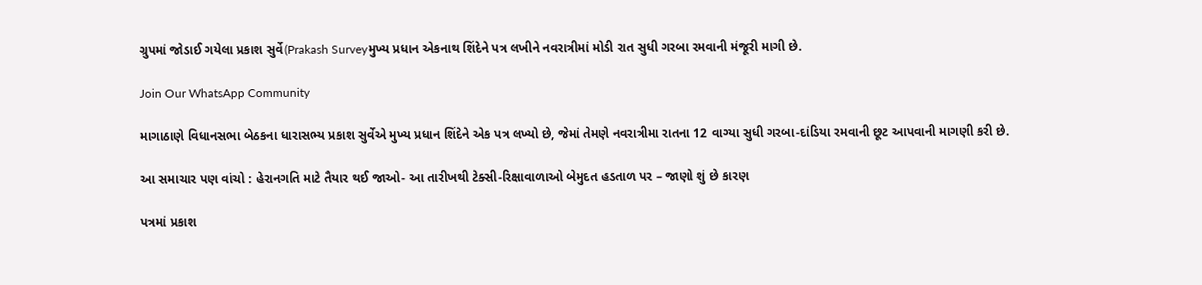ગ્રુપમાં જોડાઈ ગયેલા પ્રકાશ સુર્વે(Prakash Surveyમુખ્ય પ્રધાન એકનાથ શિંદેને પત્ર લખીને નવરાત્રીમાં મોડી રાત સુધી ગરબા રમવાની મંજૂરી માગી છે.

Join Our WhatsApp Community

માગાઠાણે વિધાનસભા બેઠકના ધારાસભ્ય પ્રકાશ સુર્વેએ મુખ્ય પ્રધાન શિંદેને એક પત્ર લખ્યો છે, જેમાં તેમણે નવરાત્રીમા રાતના 12 વાગ્યા સુધી ગરબા-દાંડિયા રમવાની છૂટ આપવાની માગણી કરી છે.

આ સમાચાર પણ વાંચો : હેરાનગતિ માટે તૈયાર થઈ જાઓ- આ તારીખથી ટેક્સી-રિક્ષાવાળાઓ બેમુદત હડતાળ પર – જાણો શું છે કારણ

પત્રમાં પ્રકાશ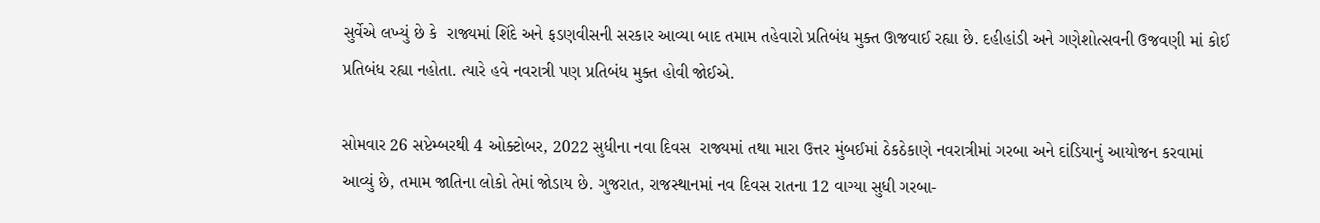સુર્વેએ લખ્યું છે કે  રાજ્યમાં શિંદે અને ફડણવીસની સરકાર આવ્યા બાદ તમામ તહેવારો પ્રતિબંધ મુક્ત ઊજવાઈ રહ્યા છે. દહીહાંડી અને ગણેશોત્સવની ઉજવણી માં કોઈ પ્રતિબંધ રહ્યા નહોતા. ત્યારે હવે નવરાત્રી પણ પ્રતિબંધ મુક્ત હોવી જોઈએ.

સોમવાર 26 સપ્ટેમ્બરથી 4 ઓક્ટોબર, 2022 સુધીના નવા દિવસ  રાજ્યમાં તથા મારા ઉત્તર મુંબઈમાં ઠેકઠેકાણે નવરાત્રીમાં ગરબા અને દાંડિયાનું આયોજન કરવામાં આવ્યું છે, તમામ જાતિના લોકો તેમાં જોડાય છે. ગુજરાત, રાજસ્થાનમાં નવ દિવસ રાતના 12 વાગ્યા સુધી ગરબા-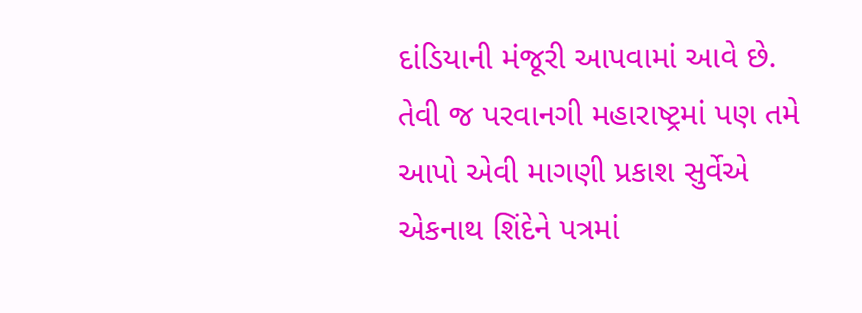દાંડિયાની મંજૂરી આપવામાં આવે છે. તેવી જ પરવાનગી મહારાષ્ટ્રમાં પણ તમે આપો એવી માગણી પ્રકાશ સુર્વેએ એકનાથ શિંદેને પત્રમાં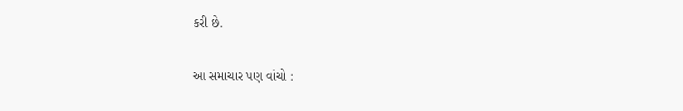કરી છે.

આ સમાચાર પણ વાંચો :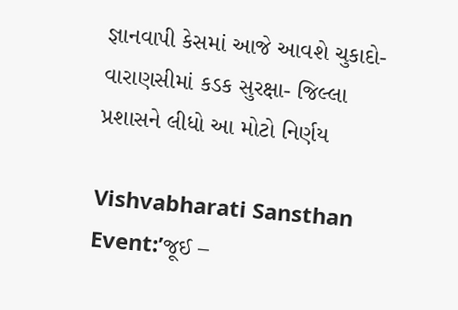જ્ઞાનવાપી કેસમાં આજે આવશે ચુકાદો- વારાણસીમાં કડક સુરક્ષા- જિલ્લા પ્રશાસને લીધો આ મોટો નિર્ણય

Vishvabharati Sansthan Event:’જૂઈ –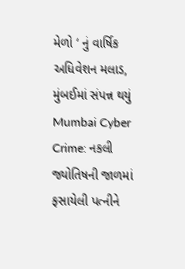મેળો ‘ નું વાર્ષિક અધિવેશન મલાડ, મુંબઈમાં સંપન્ન થયું
Mumbai Cyber Crime: નકલી જ્યોતિષની જાળમાં ફસાયેલી પત્નીને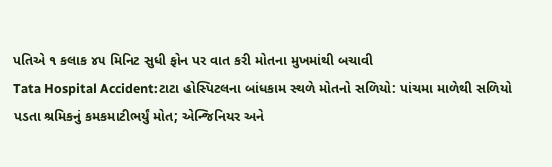પતિએ ૧ કલાક ૪૫ મિનિટ સુધી ફોન પર વાત કરી મોતના મુખમાંથી બચાવી
Tata Hospital Accident:ટાટા હોસ્પિટલના બાંધકામ સ્થળે મોતનો સળિયો: પાંચમા માળેથી સળિયો પડતા શ્રમિકનું કમકમાટીભર્યું મોત; એન્જિનિયર અને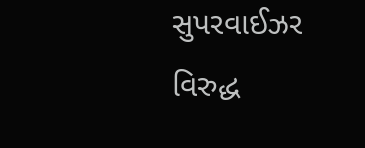સુપરવાઈઝર વિરુદ્ધ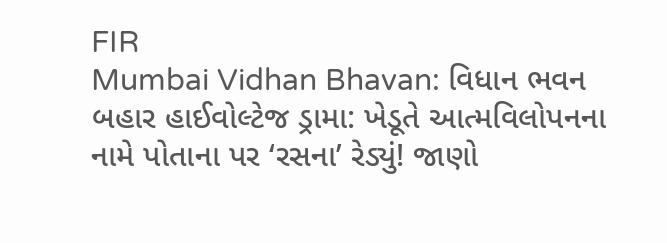FIR
Mumbai Vidhan Bhavan: વિધાન ભવન બહાર હાઈવોલ્ટેજ ડ્રામા: ખેડૂતે આત્મવિલોપનના નામે પોતાના પર ‘રસના’ રેડ્યું! જાણો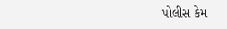પોલીસ કેમ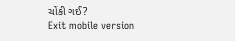ચોંકી ગઈ?
Exit mobile version